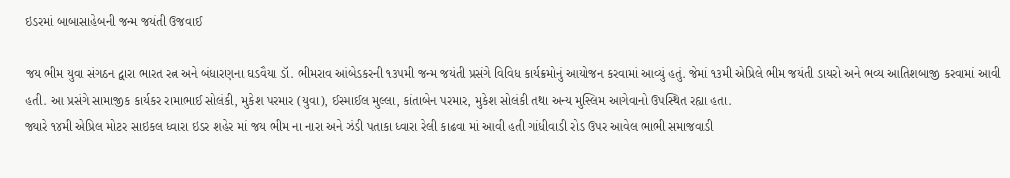ઇડરમાં બાબાસાહેબની જન્મ જયંતી ઉજવાઈ

જય ભીમ યુવા સંગઠન દ્વારા ભારત રત્ન અને બંધારણના ઘડવૈયા ડૉ. ભીમરાવ આંબેડકરની ૧૩૫મી જન્મ જયંતી પ્રસંગે વિવિધ કાર્યક્રમોનું આયોજન કરવામાં આવ્યું હતું. જેમાં ૧૩મી એપ્રિલે ભીમ જયંતી ડાયરો અને ભવ્ય આતિશબાજી કરવામાં આવી હતી. આ પ્રસંગે સામાજીક કાર્યકર રામાભાઈ સોલંકી, મુકેશ પરમાર (યુવા), ઈસ્માઈલ મુલ્લા, કાંતાબેન પરમાર, મુકેશ સોલંકી તથા અન્ય મુસ્લિમ આગેવાનો ઉપસ્થિત રહ્યા હતા.
જ્યારે ૧૪મી એપ્રિલ મોટર સાઇકલ ધ્વારા ઇડર શહેર માં જય ભીમ ના નારા અને ઝંડી પતાકા ધ્વારા રેલી કાઢવા માં આવી હતી ગાંધીવાડી રોડ ઉપર આવેલ ભાભી સમાજવાડી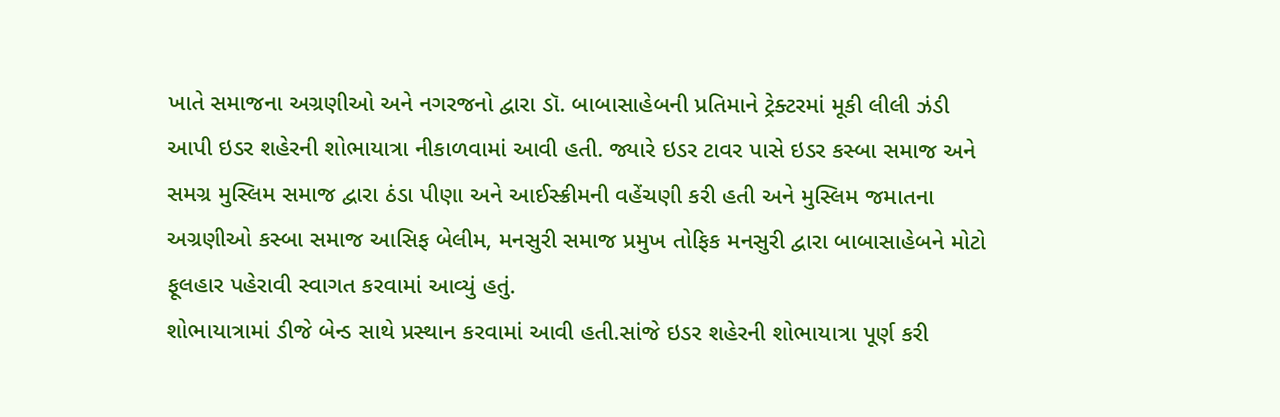ખાતે સમાજના અગ્રણીઓ અને નગરજનો દ્વારા ડૉ. બાબાસાહેબની પ્રતિમાને ટ્રેક્ટરમાં મૂકી લીલી ઝંડી આપી ઇડર શહેરની શોભાયાત્રા નીકાળવામાં આવી હતી. જ્યારે ઇડર ટાવર પાસે ઇડર કસ્બા સમાજ અને સમગ્ર મુસ્લિમ સમાજ દ્વારા ઠંડા પીણા અને આઈસ્ક્રીમની વહેંચણી કરી હતી અને મુસ્લિમ જમાતના અગ્રણીઓ કસ્બા સમાજ આસિફ બેલીમ, મનસુરી સમાજ પ્રમુખ તોફિક મનસુરી દ્વારા બાબાસાહેબને મોટો ફૂલહાર પહેરાવી સ્વાગત કરવામાં આવ્યું હતું.
શોભાયાત્રામાં ડીજે બેન્ડ સાથે પ્રસ્થાન કરવામાં આવી હતી.સાંજે ઇડર શહેરની શોભાયાત્રા પૂર્ણ કરી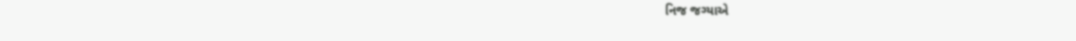નિજ જગ્યાએ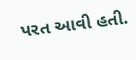પરત આવી હતી.